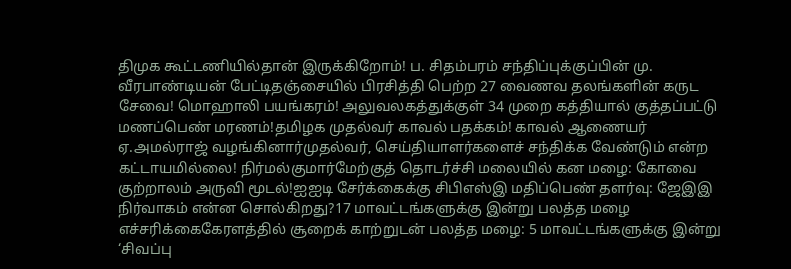திமுக கூட்டணியில்தான் இருக்கிறோம்! ப. சிதம்பரம் சந்திப்புக்குப்பின் மு. வீரபாண்டியன் பேட்டிதஞ்சையில் பிரசித்தி பெற்ற 27 வைணவ தலங்களின் கருட சேவை! மொஹாலி பயங்கரம்! அலுவலகத்துக்குள் 34 முறை கத்தியால் குத்தப்பட்டு மணப்பெண் மரணம்!தமிழக முதல்வர் காவல் பதக்கம்! காவல் ஆணையர் ஏ.அமல்ராஜ் வழங்கினார்முதல்வர், செய்தியாளர்களைச் சந்திக்க வேண்டும் என்ற கட்டாயமில்லை! நிர்மல்குமார்மேற்குத் தொடர்ச்சி மலையில் கன மழை: கோவை குற்றாலம் அருவி மூடல்!ஐஐடி சேர்க்கைக்கு சிபிஎஸ்இ மதிப்பெண் தளர்வு: ஜேஇஇ நிர்வாகம் என்ன சொல்கிறது?17 மாவட்டங்களுக்கு இன்று பலத்த மழை எச்சரிக்கைகேரளத்தில் சூறைக் காற்றுடன் பலத்த மழை: 5 மாவட்டங்களுக்கு இன்று ‘சிவப்பு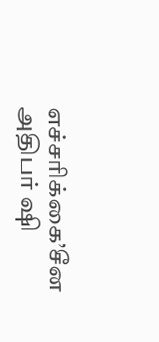எச்சரிக்கை’சீன அதிபர் ஷி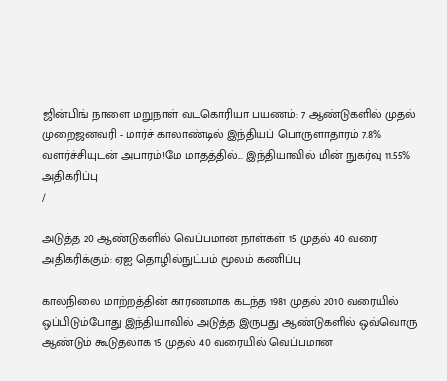ஜின்பிங் நாளை மறுநாள் வடகொரியா பயணம்: 7 ஆண்டுகளில் முதல் முறைஜனவரி - மார்ச் காலாண்டில் இந்தியப் பொருளாதாரம் 7.8% வளர்ச்சியுடன் அபாரம்!மே மாதத்தில்... இந்தியாவில் மின் நுகர்வு 11.55% அதிகரிப்பு
/

அடுத்த 20 ஆண்டுகளில் வெப்பமான நாள்கள் 15 முதல் 40 வரை அதிகரிக்கும்: ஏஐ தொழில்நுட்பம் மூலம் கணிப்பு

காலநிலை மாற்றத்தின் காரணமாக கடந்த 1981 முதல் 2010 வரையில் ஒப்பிடும்போது இந்தியாவில் அடுத்த இருபது ஆண்டுகளில் ஒவ்வொரு ஆண்டும் கூடுதலாக 15 முதல் 40 வரையில் வெப்பமான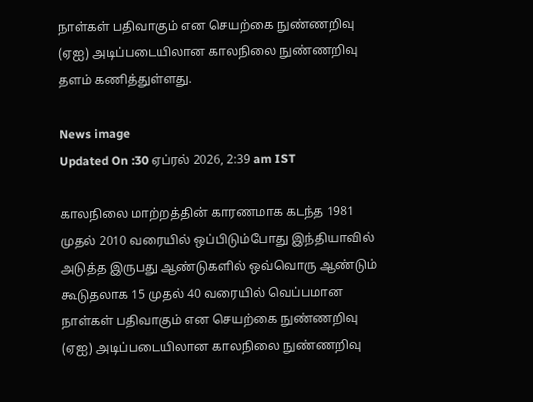நாள்கள் பதிவாகும் என செயற்கை நுண்ணறிவு (ஏஐ) அடிப்படையிலான காலநிலை நுண்ணறிவு தளம் கணித்துள்ளது.

News image
Updated On :30 ஏப்ரல் 2026, 2:39 am IST

காலநிலை மாற்றத்தின் காரணமாக கடந்த 1981 முதல் 2010 வரையில் ஒப்பிடும்போது இந்தியாவில் அடுத்த இருபது ஆண்டுகளில் ஒவ்வொரு ஆண்டும் கூடுதலாக 15 முதல் 40 வரையில் வெப்பமான நாள்கள் பதிவாகும் என செயற்கை நுண்ணறிவு (ஏஐ) அடிப்படையிலான காலநிலை நுண்ணறிவு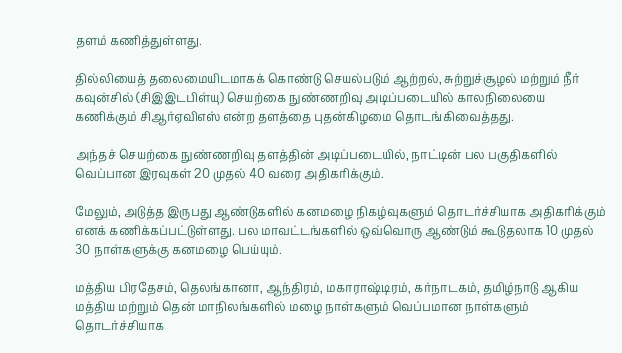தளம் கணித்துள்ளது.

தில்லியைத் தலைமையிடமாகக் கொண்டு செயல்படும் ஆற்றல், சுற்றுச்சூழல் மற்றும் நீர் கவுன்சில் (சிஇஇடபிள்யு) செயற்கை நுண்ணறிவு அடிப்படையில் காலநிலையை கணிக்கும் சிஆர்ஏவிஎஸ் என்ற தளத்தை புதன்கிழமை தொடங்கிவைத்தது.

அந்தச் செயற்கை நுண்ணறிவு தளத்தின் அடிப்படையில், நாட்டின் பல பகுதிகளில் வெப்பான இரவுகள் 20 முதல் 40 வரை அதிகரிக்கும்.

மேலும், அடுத்த இருபது ஆண்டுகளில் கனமழை நிகழ்வுகளும் தொடர்ச்சியாக அதிகரிக்கும் எனக் கணிக்கப்பட்டுள்ளது. பல மாவட்டங்களில் ஒவ்வொரு ஆண்டும் கூடுதலாக 10 முதல் 30 நாள்களுக்கு கனமழை பெய்யும்.

மத்திய பிரதேசம், தெலங்கானா, ஆந்திரம், மகாராஷ்டிரம், கர்நாடகம், தமிழ்நாடு ஆகிய மத்திய மற்றும் தென் மாநிலங்களில் மழை நாள்களும் வெப்பமான நாள்களும் தொடர்ச்சியாக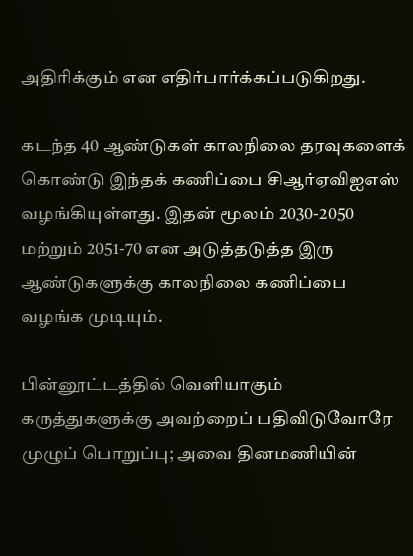அதிரிக்கும் என எதிர்பார்க்கப்படுகிறது.

கடந்த 40 ஆண்டுகள் காலநிலை தரவுகளைக் கொண்டு இந்தக் கணிப்பை சிஆர்ஏவிஐஎஸ் வழங்கியுள்ளது. இதன் மூலம் 2030-2050 மற்றும் 2051-70 என அடுத்தடுத்த இரு ஆண்டுகளுக்கு காலநிலை கணிப்பை வழங்க முடியும்.

பின்னூட்டத்தில் வெளியாகும் கருத்துகளுக்கு அவற்றைப் பதிவிடுவோரே முழுப் பொறுப்பு; அவை தினமணியின்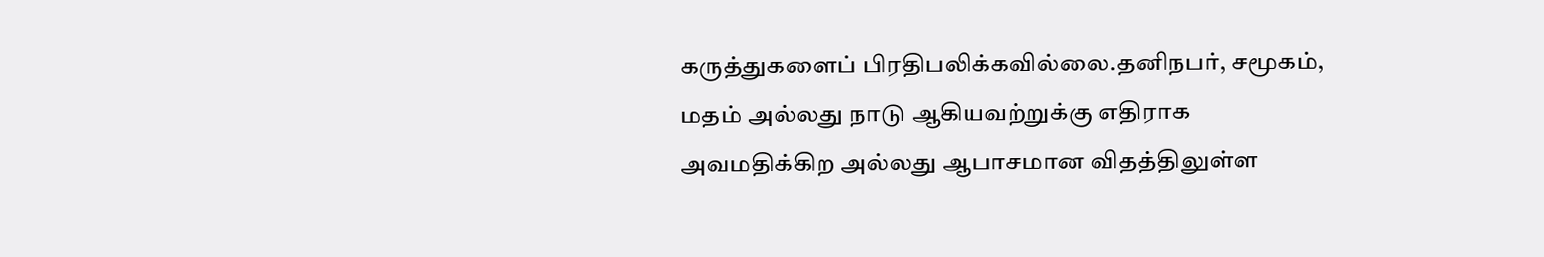கருத்துகளைப் பிரதிபலிக்கவில்லை.தனிநபர், சமூகம், மதம் அல்லது நாடு ஆகியவற்றுக்கு எதிராக அவமதிக்கிற அல்லது ஆபாசமான விதத்திலுள்ள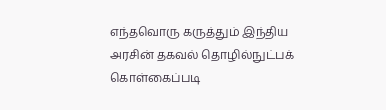எந்தவொரு கருத்தும் இந்திய அரசின் தகவல் தொழில்நுட்பக் கொள்கைப்படி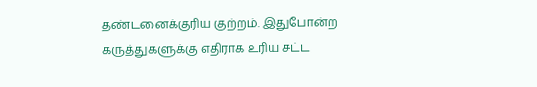தண்டனைக்குரிய குற்றம். இதுபோன்ற கருத்துகளுக்கு எதிராக உரிய சட்ட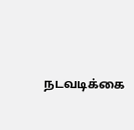நடவடிக்கை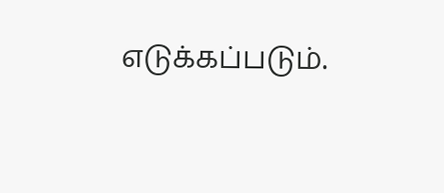எடுக்கப்படும்.